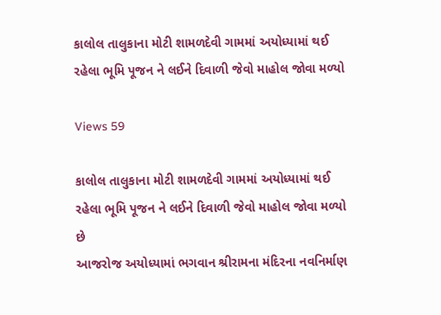કાલોલ તાલુકાના મોટી શામળદેવી ગામમાં અયોધ્યામાં થઈ રહેલા ભૂમિ પૂજન ને લઈને દિવાળી જેવો માહોલ જોવા મળ્યો

Views 59

કાલોલ તાલુકાના મોટી શામળદેવી ગામમાં અયોધ્યામાં થઈ રહેલા ભૂમિ પૂજન ને લઈને દિવાળી જેવો માહોલ જોવા મળ્યો છે
આજરોજ અયોધ્યામાં ભગવાન શ્રીરામના મંદિરના નવનિર્માણ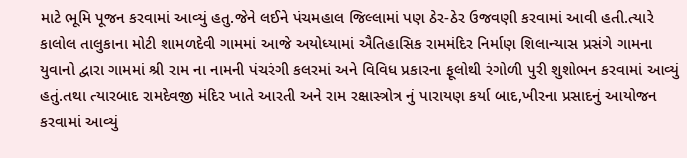માટે ભૂમિ પૂજન કરવામાં આવ્યું હતુ.જેને લઈને પંચમહાલ જિલ્લામાં પણ ઠેર-ઠેર ઉજવણી કરવામાં આવી હતી.ત્યારે કાલોલ તાલુકાના મોટી શામળદેવી ગામમાં આજે અયોધ્યામાં ઐતિહાસિક રામમંદિર નિર્માણ શિલાન્યાસ પ્રસંગે ગામના યુવાનો દ્વારા ગામમાં શ્રી રામ ના નામની પંચરંગી કલરમાં અને વિવિધ પ્રકારના ફૂલોથી રંગોળી પુરી શુશોભન કરવામાં આવ્યું હતું.તથા ત્યારબાદ રામદેવજી મંદિર ખાતે આરતી અને રામ રક્ષાસ્ત્રોત્ર નું પારાયણ કર્યા બાદ,ખીરના પ્રસાદનું આયોજન કરવામાં આવ્યું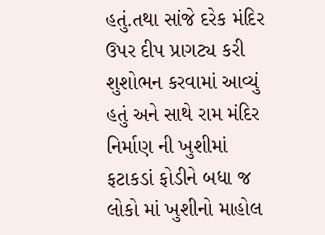હતું.તથા સાંજે દરેક મંદિર ઉપર દીપ પ્રાગટ્ય કરી શુશોભન કરવામાં આવ્યું હતું અને સાથે રામ મંદિર નિર્માણ ની ખુશીમાં ફટાકડાં ફોડીને બધા જ લોકો માં ખુશીનો માહોલ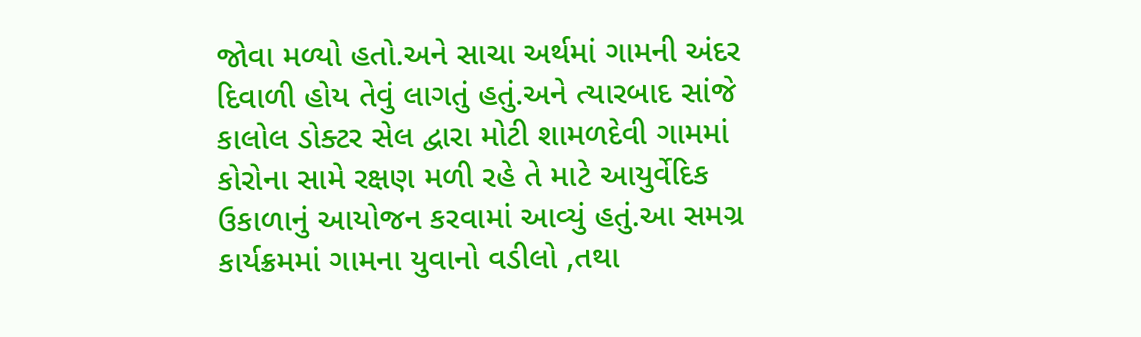જોવા મળ્યો હતો.અને સાચા અર્થમાં ગામની અંદર દિવાળી હોય તેવું લાગતું હતું.અને ત્યારબાદ સાંજે કાલોલ ડોક્ટર સેલ દ્વારા મોટી શામળદેવી ગામમાં કોરોના સામે રક્ષણ મળી રહે તે માટે આયુર્વેદિક ઉકાળાનું આયોજન કરવામાં આવ્યું હતું.આ સમગ્ર કાર્યક્રમમાં ગામના યુવાનો વડીલો ,તથા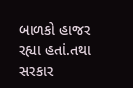બાળકો હાજર રહ્યા હતાં.તથા સરકાર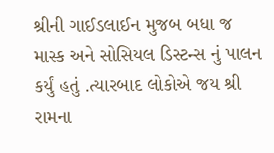શ્રીની ગાઈડલાઈન મુજબ બધા જ માસ્ક અને સોસિયલ ડિસ્ટન્સ નું પાલન કર્યું હતું .ત્યારબાદ લોકોએ જય શ્રી રામના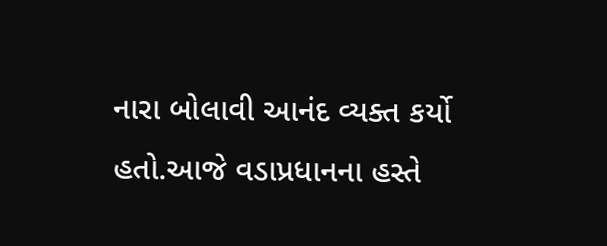નારા બોલાવી આનંદ વ્યક્ત કર્યો હતો.આજે વડાપ્રધાનના હસ્તે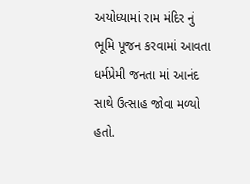અયોધ્યામાં રામ મંદિર નું ભૂમિ પૂજન કરવામાં આવતા ધર્મપ્રેમી જનતા માં આનંદ સાથે ઉત્સાહ જોવા મળ્યો હતો.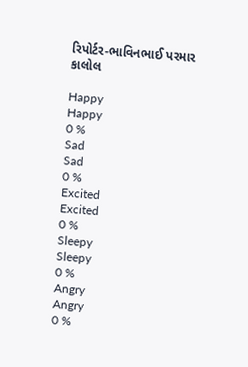રિપોર્ટર-ભાવિનભાઈ પરમાર
કાલોલ

Happy
Happy
0 %
Sad
Sad
0 %
Excited
Excited
0 %
Sleepy
Sleepy
0 %
Angry
Angry
0 %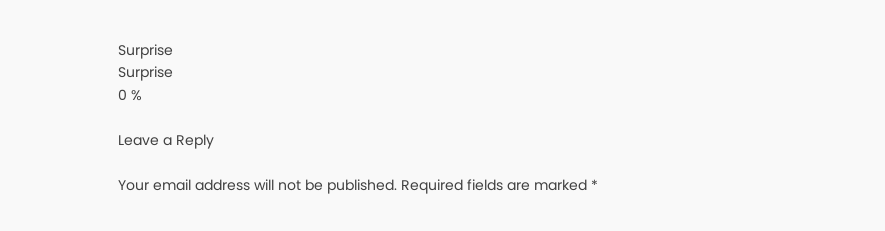Surprise
Surprise
0 %

Leave a Reply

Your email address will not be published. Required fields are marked *